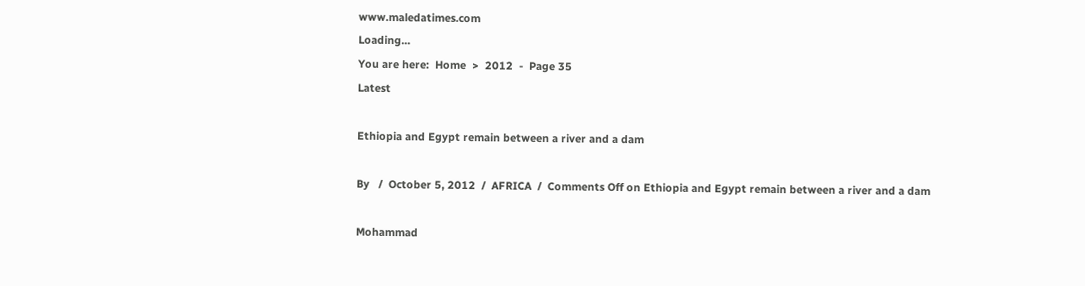www.maledatimes.com
Loading...
You are here:  Home  >  2012  -  Page 35
Latest

Ethiopia and Egypt remain between a river and a dam

By   /  October 5, 2012  /  AFRICA  /  Comments Off on Ethiopia and Egypt remain between a river and a dam

Mohammad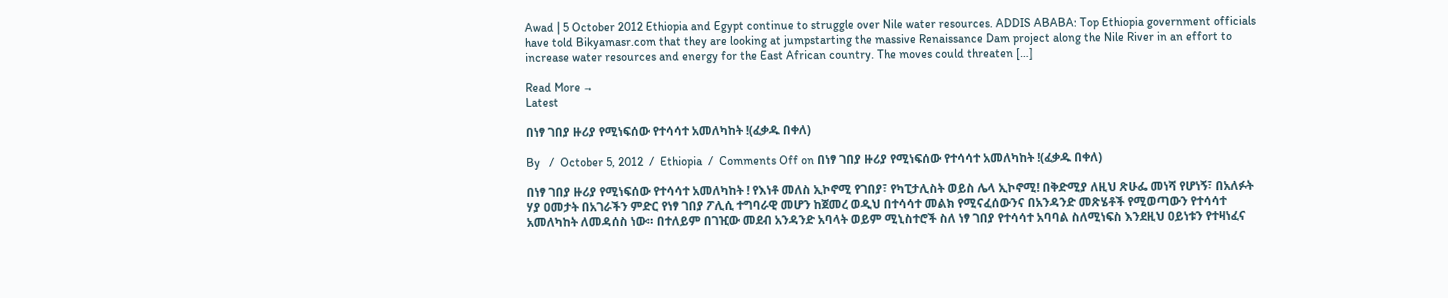Awad | 5 October 2012 Ethiopia and Egypt continue to struggle over Nile water resources. ADDIS ABABA: Top Ethiopia government officials have told Bikyamasr.com that they are looking at jumpstarting the massive Renaissance Dam project along the Nile River in an effort to increase water resources and energy for the East African country. The moves could threaten […]

Read More →
Latest

በነፃ ገበያ ዙሪያ የሚነፍሰው የተሳሳተ አመለካከት !(ፈቃዱ በቀለ)

By   /  October 5, 2012  /  Ethiopia  /  Comments Off on በነፃ ገበያ ዙሪያ የሚነፍሰው የተሳሳተ አመለካከት !(ፈቃዱ በቀለ)

በነፃ ገበያ ዙሪያ የሚነፍሰው የተሳሳተ አመለካከት ! የእነቶ መለስ ኢኮኖሚ የገበያ፣ የካፒታሊስት ወይስ ሌላ ኢኮኖሚ! በቅድሚያ ለዚህ ጽሁፌ መነሻ የሆነኝ፣ በአለፉት ሃያ ዐመታት በአገራችን ምድር የነፃ ገበያ ፖሊሲ ተግባራዊ መሆን ከጀመረ ወዲህ በተሳሳተ መልክ የሚናፈሰውንና በአንዳንድ መጽሄቶች የሚወጣውን የተሳሳተ አመለካከት ለመዳሰስ ነው። በተለይም በገዢው መደብ አንዳንድ አባላት ወይም ሚኒስተሮች ስለ ነፃ ገበያ የተሳሳተ አባባል ስለሚነፍስ እንደዚህ ዐይነቱን የተዛነፈና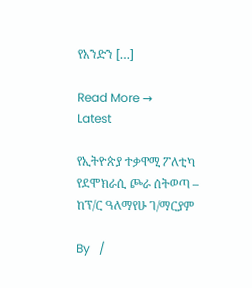የአንድን […]

Read More →
Latest

የኢትዮጵያ ተቃዋሚ ፖለቲካ የደሞክራሲ ጮራ ሰትወጣ – ከፕ/ር ዓለማየሁ ገ/ማርያም

By   /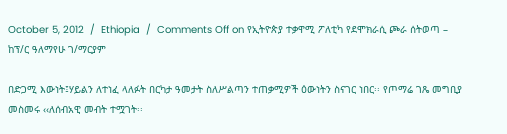October 5, 2012  /  Ethiopia  /  Comments Off on የኢትዮጵያ ተቃዋሚ ፖለቲካ የደሞክራሲ ጮራ ሰትወጣ – ከፕ/ር ዓለማየሁ ገ/ማርያም

በድጋሚ እውነት፤ሃይልን ለተነፈ ላለፉት በርካታ ዓመታት ስለሥልጣን ተጠቃሚዎች ዕውነትን ስናገር ነበር፡፡ የጦማሬ ገጼ መግቢያ መስመሩ ‹‹ለሰብአዊ መብት ተሟገት፡፡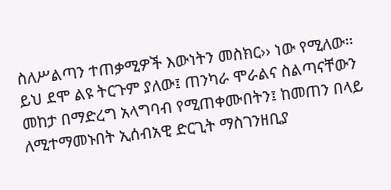ስለሥልጣን ተጠቃሚዎች እውነትን መስክር›› ነው የሚለው፡፡ ይህ ደሞ ልዩ ትርጉም ያለው፤ ጠንካራ ሞራልና ስልጣናቸውን መከታ በማድረግ አላግባብ የሚጠቀሙበትን፤ ከመጠን በላይ ለሚተማመኑበት ኢሰብአዊ ድርጊት ማስገንዘቢያ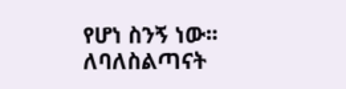የሆነ ስንኝ ነው፡፡ ለባለስልጣናት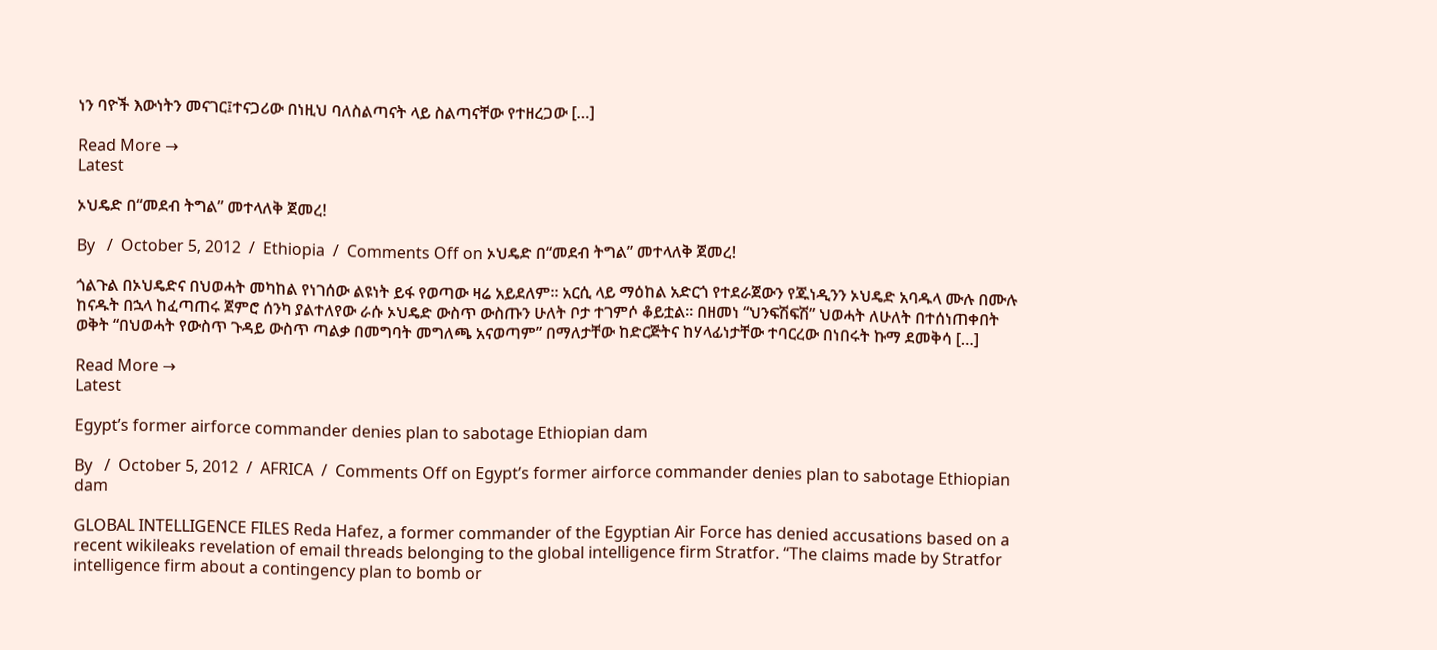ነን ባዮች እውነትን መናገር፤ተናጋሪው በነዚህ ባለስልጣናት ላይ ስልጣናቸው የተዘረጋው […]

Read More →
Latest

ኦህዴድ በ“መደብ ትግል” መተላለቅ ጀመረ!

By   /  October 5, 2012  /  Ethiopia  /  Comments Off on ኦህዴድ በ“መደብ ትግል” መተላለቅ ጀመረ!

ጎልጉል በኦህዴድና በህወሓት መካከል የነገሰው ልዩነት ይፋ የወጣው ዛሬ አይደለም። አርሲ ላይ ማዕከል አድርጎ የተደራጀውን የጁነዲንን ኦህዴድ አባዱላ ሙሉ በሙሉ ከናዱት በኋላ ከፈጣጠሩ ጀምሮ ሰንካ ያልተለየው ራሱ ኦህዴድ ውስጥ ውስጡን ሁለት ቦታ ተገምሶ ቆይቷል። በዘመነ “ህንፍሽፍሽ” ህወሓት ለሁለት በተሰነጠቀበት ወቅት “በህወሓት የውስጥ ጉዳይ ውስጥ ጣልቃ በመግባት መግለጫ አናወጣም” በማለታቸው ከድርጅትና ከሃላፊነታቸው ተባርረው በነበሩት ኩማ ደመቅሳ […]

Read More →
Latest

Egypt’s former airforce commander denies plan to sabotage Ethiopian dam

By   /  October 5, 2012  /  AFRICA  /  Comments Off on Egypt’s former airforce commander denies plan to sabotage Ethiopian dam

GLOBAL INTELLIGENCE FILES Reda Hafez, a former commander of the Egyptian Air Force has denied accusations based on a recent wikileaks revelation of email threads belonging to the global intelligence firm Stratfor. “The claims made by Stratfor intelligence firm about a contingency plan to bomb or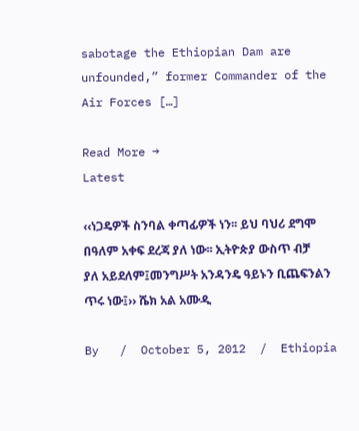sabotage the Ethiopian Dam are unfounded,” former Commander of the Air Forces […]

Read More →
Latest

‹‹ነጋዴዎች ስንባል ቀጣፊዎች ነን፡፡ ይህ ባህሪ ደግሞ በዓለም አቀፍ ደረጃ ያለ ነው፡፡ ኢትዮጵያ ውስጥ ብቻ ያለ አይደለም፤መንግሥት አንዳንዴ ዓይኑን ቢጨፍንልን ጥሩ ነው፤›› ሼክ አል አሙዲ

By   /  October 5, 2012  /  Ethiopia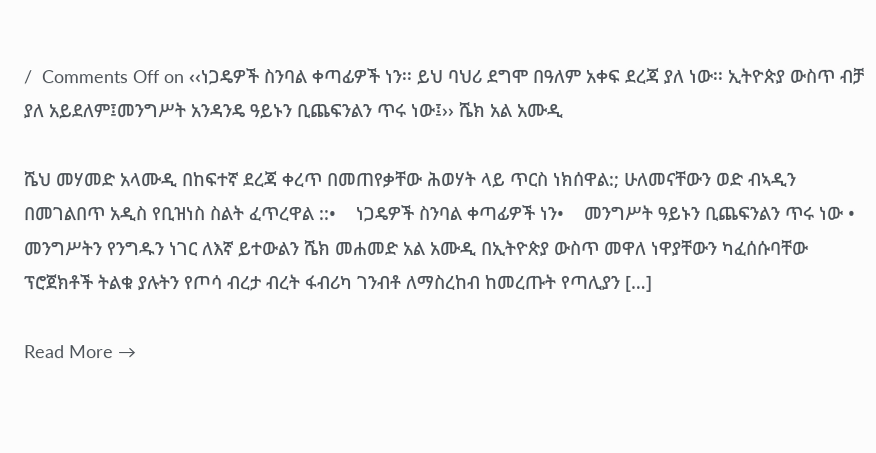/  Comments Off on ‹‹ነጋዴዎች ስንባል ቀጣፊዎች ነን፡፡ ይህ ባህሪ ደግሞ በዓለም አቀፍ ደረጃ ያለ ነው፡፡ ኢትዮጵያ ውስጥ ብቻ ያለ አይደለም፤መንግሥት አንዳንዴ ዓይኑን ቢጨፍንልን ጥሩ ነው፤›› ሼክ አል አሙዲ

ሼህ መሃመድ አላሙዲ በከፍተኛ ደረጃ ቀረጥ በመጠየቃቸው ሕወሃት ላይ ጥርስ ነክሰዋል:; ሁለመናቸውን ወድ ብኣዲን በመገልበጥ አዲስ የቢዝነስ ስልት ፈጥረዋል ::•    ነጋዴዎች ስንባል ቀጣፊዎች ነን•    መንግሥት ዓይኑን ቢጨፍንልን ጥሩ ነው •    መንግሥትን የንግዱን ነገር ለእኛ ይተውልን ሼክ መሐመድ አል አሙዲ በኢትዮጵያ ውስጥ መዋለ ነዋያቸውን ካፈሰሱባቸው ፕሮጀክቶች ትልቁ ያሉትን የጦሳ ብረታ ብረት ፋብሪካ ገንብቶ ለማስረከብ ከመረጡት የጣሊያን […]

Read More →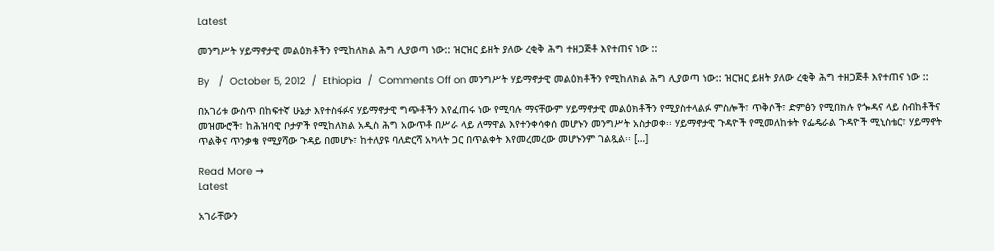Latest

መንግሥት ሃይማኖታዊ መልዕክቶችን የሚከለክል ሕግ ሊያወጣ ነው:: ዝርዝር ይዘት ያለው ረቂቅ ሕግ ተዘጋጅቶ እየተጠና ነው ::

By   /  October 5, 2012  /  Ethiopia  /  Comments Off on መንግሥት ሃይማኖታዊ መልዕክቶችን የሚከለክል ሕግ ሊያወጣ ነው:: ዝርዝር ይዘት ያለው ረቂቅ ሕግ ተዘጋጅቶ እየተጠና ነው ::

በአገሪቱ ውስጥ በከፍተኛ ሁኔታ እየተስፋፉና ሃይማኖታዊ ግጭቶችን እየፈጠሩ ነው የሚባሉ ማናቸውም ሃይማኖታዊ መልዕክቶችን የሚያስተላልፉ ምስሎች፣ ጥቅሶች፣ ድምፅን የሚበክሉ የጐዳና ላይ ስብከቶችና መዝሙሮች፣ ከሕዝባዊ ቦታዎች የሚከለክል አዲስ ሕግ አውጥቶ በሥራ ላይ ለማዋል እየተንቀሳቀሰ መሆኑን መንግሥት አስታወቀ፡፡ ሃይማኖታዊ ጉዳዮች የሚመለከቱት የፌዴራል ጉዳዮች ሚኒስቴር፣ ሃይማኖት ጥልቅና ጥንቃቄ የሚያሻው ጉዳይ በመሆኑ፣ ከተለያዩ ባለድርሻ አካላት ጋር በጥልቀት እየመረመረው መሆኑንም ገልጿል፡፡ […]

Read More →
Latest

አገራቸውን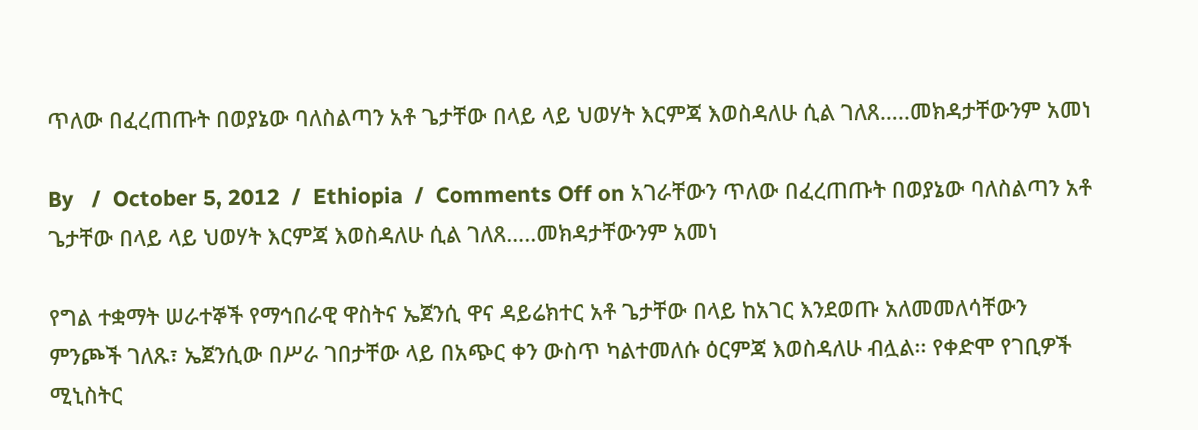ጥለው በፈረጠጡት በወያኔው ባለስልጣን አቶ ጌታቸው በላይ ላይ ህወሃት እርምጃ እወስዳለሁ ሲል ገለጸ…..መክዳታቸውንም አመነ

By   /  October 5, 2012  /  Ethiopia  /  Comments Off on አገራቸውን ጥለው በፈረጠጡት በወያኔው ባለስልጣን አቶ ጌታቸው በላይ ላይ ህወሃት እርምጃ እወስዳለሁ ሲል ገለጸ…..መክዳታቸውንም አመነ

የግል ተቋማት ሠራተኞች የማኅበራዊ ዋስትና ኤጀንሲ ዋና ዳይሬክተር አቶ ጌታቸው በላይ ከአገር እንደወጡ አለመመለሳቸውን ምንጮች ገለጹ፣ ኤጀንሲው በሥራ ገበታቸው ላይ በአጭር ቀን ውስጥ ካልተመለሱ ዕርምጃ እወስዳለሁ ብሏል፡፡ የቀድሞ የገቢዎች ሚኒስትር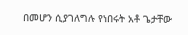በመሆን ሲያገለግሉ የነበሩት አቶ ጌታቸው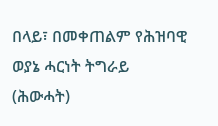በላይ፣ በመቀጠልም የሕዝባዊ ወያኔ ሓርነት ትግራይ (ሕውሓት)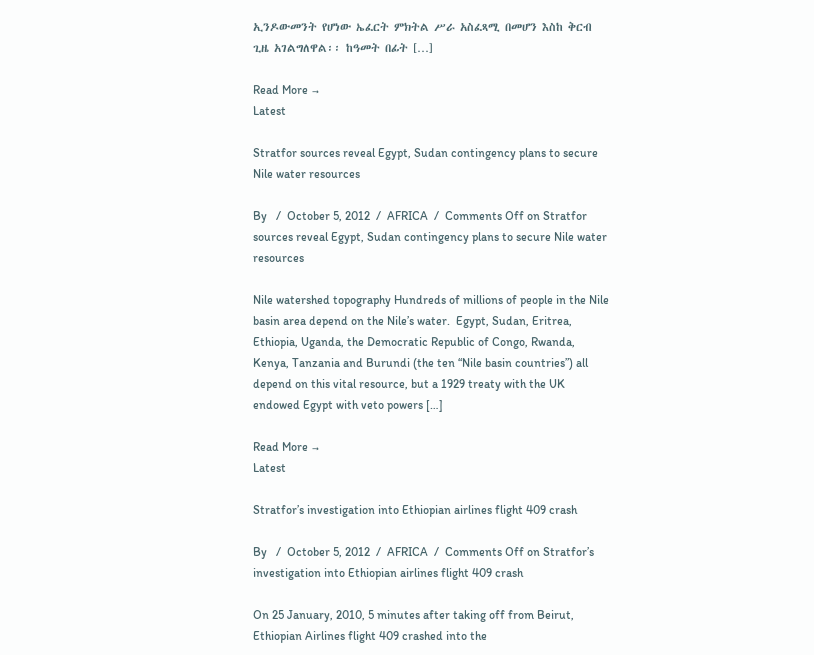ኢንዶውመንት የሆነው ኤፈርት ምክትል ሥራ አስፈጻሚ በመሆን እስከ ቅርብ ጊዜ አገልግለዋል፡፡ ከዓመት በፊት […]

Read More →
Latest

Stratfor sources reveal Egypt, Sudan contingency plans to secure Nile water resources

By   /  October 5, 2012  /  AFRICA  /  Comments Off on Stratfor sources reveal Egypt, Sudan contingency plans to secure Nile water resources

Nile watershed topography Hundreds of millions of people in the Nile basin area depend on the Nile’s water.  Egypt, Sudan, Eritrea, Ethiopia, Uganda, the Democratic Republic of Congo, Rwanda, Kenya, Tanzania and Burundi (the ten “Nile basin countries”) all depend on this vital resource, but a 1929 treaty with the UK endowed Egypt with veto powers […]

Read More →
Latest

Stratfor’s investigation into Ethiopian airlines flight 409 crash

By   /  October 5, 2012  /  AFRICA  /  Comments Off on Stratfor’s investigation into Ethiopian airlines flight 409 crash

On 25 January, 2010, 5 minutes after taking off from Beirut, Ethiopian Airlines flight 409 crashed into the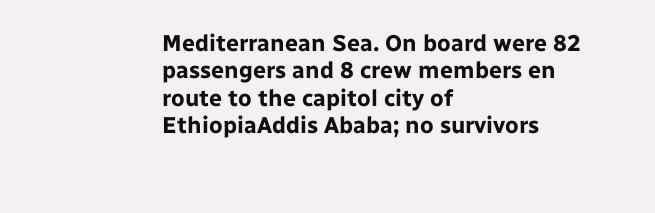Mediterranean Sea. On board were 82 passengers and 8 crew members en route to the capitol city of EthiopiaAddis Ababa; no survivors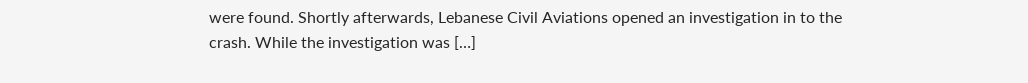were found. Shortly afterwards, Lebanese Civil Aviations opened an investigation in to the crash. While the investigation was […]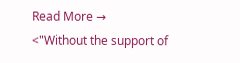Read More →
<"Without the support of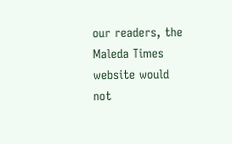our readers, the Maleda Times website would not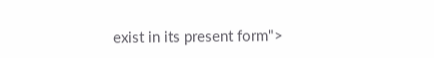exist in its present form">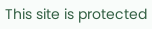This site is protected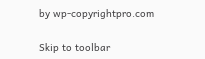by wp-copyrightpro.com

Skip to toolbar